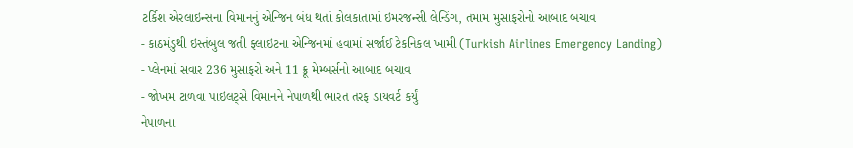ટર્કિશ એરલાઇન્સના વિમાનનું એન્જિન બંધ થતાં કોલકાતામાં ઇમરજન્સી લેન્ડિંગ, તમામ મુસાફરોનો આબાદ બચાવ
- કાઠમંડુથી ઇસ્તંબુલ જતી ફ્લાઇટના એન્જિનમાં હવામાં સર્જાઈ ટેકનિકલ ખામી (Turkish Airlines Emergency Landing)
- પ્લેનમાં સવાર 236 મુસાફરો અને 11 ક્રૂ મેમ્બર્સનો આબાદ બચાવ
- જોખમ ટાળવા પાઇલટ્સે વિમાનને નેપાળથી ભારત તરફ ડાયવર્ટ કર્યું
નેપાળના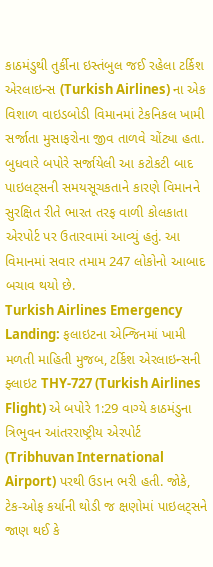કાઠમંડુથી તુર્કીના ઇસ્તંબુલ જઈ રહેલા ટર્કિશ એરલાઇન્સ (Turkish Airlines) ના એક વિશાળ વાઇડબોડી વિમાનમાં ટેકનિકલ ખામી સર્જાતા મુસાફરોના જીવ તાળવે ચોંટ્યા હતા. બુધવારે બપોરે સર્જાયેલી આ કટોકટી બાદ પાઇલટ્સની સમયસૂચકતાને કારણે વિમાનને સુરક્ષિત રીતે ભારત તરફ વાળી કોલકાતા એરપોર્ટ પર ઉતારવામાં આવ્યું હતું. આ વિમાનમાં સવાર તમામ 247 લોકોનો આબાદ બચાવ થયો છે.
Turkish Airlines Emergency Landing: ફલાઇટના એન્જિનમાં ખામી
મળતી માહિતી મુજબ, ટર્કિશ એરલાઇન્સની ફ્લાઇટ THY-727 (Turkish Airlines Flight) એ બપોરે 1:29 વાગ્યે કાઠમંડુના ત્રિભુવન આંતરરાષ્ટ્રીય એરપોર્ટ (Tribhuvan International Airport) પરથી ઉડાન ભરી હતી. જોકે, ટેક-ઓફ કર્યાની થોડી જ ક્ષણોમાં પાઇલટ્સને જાણ થઈ કે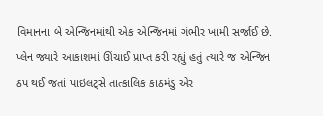વિમાનના બે એન્જિનમાંથી એક એન્જિનમાં ગંભીર ખામી સર્જાઈ છે. પ્લેન જ્યારે આકાશમાં ઊંચાઈ પ્રાપ્ત કરી રહ્યું હતું ત્યારે જ એન્જિન ઠપ થઈ જતાં પાઇલટ્સે તાત્કાલિક કાઠમંડુ એર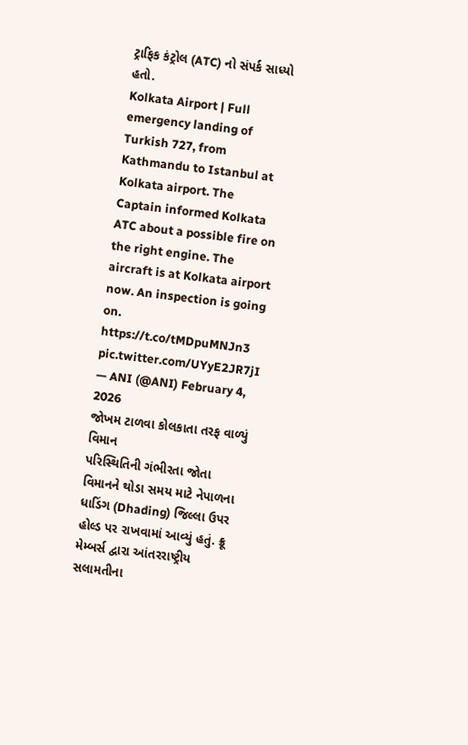ટ્રાફિક કંટ્રોલ (ATC) નો સંપર્ક સાધ્યો હતો.
Kolkata Airport | Full emergency landing of Turkish 727, from Kathmandu to Istanbul at Kolkata airport. The Captain informed Kolkata ATC about a possible fire on the right engine. The aircraft is at Kolkata airport now. An inspection is going on. https://t.co/tMDpuMNJn3 pic.twitter.com/UYyE2JR7jI
— ANI (@ANI) February 4, 2026
જોખમ ટાળવા કોલકાતા તરફ વાળ્યું વિમાન
પરિસ્થિતિની ગંભીરતા જોતા વિમાનને થોડા સમય માટે નેપાળના ધાડિંગ (Dhading) જિલ્લા ઉપર હોલ્ડ પર રાખવામાં આવ્યું હતું. ક્રૂ મેમ્બર્સ દ્વારા આંતરરાષ્ટ્રીય સલામતીના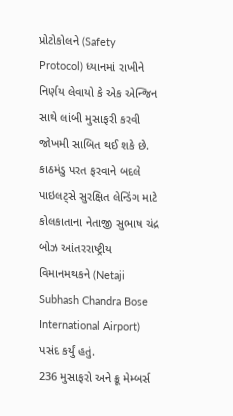પ્રોટોકોલને (Safety Protocol) ધ્યાનમાં રાખીને નિર્ણય લેવાયો કે એક એન્જિન સાથે લાંબી મુસાફરી કરવી જોખમી સાબિત થઈ શકે છે. કાઠમંડુ પરત ફરવાને બદલે પાઇલટ્સે સુરક્ષિત લેન્ડિંગ માટે કોલકાતાના નેતાજી સુભાષ ચંદ્ર બોઝ આંતરરાષ્ટ્રીય વિમાનમથકને (Netaji Subhash Chandra Bose International Airport) પસંદ કર્યું હતું.
236 મુસાફરો અને ક્રૂ મેમ્બર્સ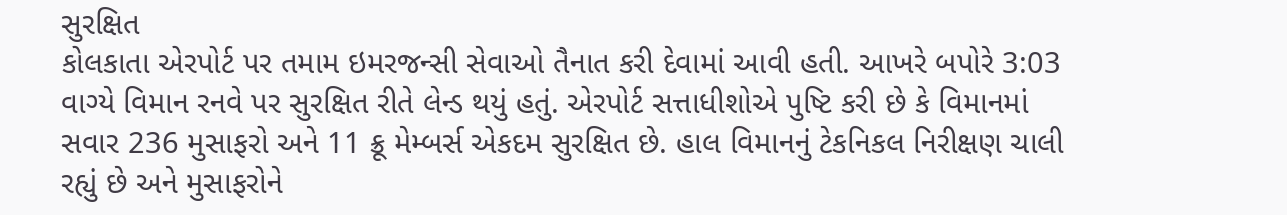સુરક્ષિત
કોલકાતા એરપોર્ટ પર તમામ ઇમરજન્સી સેવાઓ તૈનાત કરી દેવામાં આવી હતી. આખરે બપોરે 3:03 વાગ્યે વિમાન રનવે પર સુરક્ષિત રીતે લેન્ડ થયું હતું. એરપોર્ટ સત્તાધીશોએ પુષ્ટિ કરી છે કે વિમાનમાં સવાર 236 મુસાફરો અને 11 ક્રૂ મેમ્બર્સ એકદમ સુરક્ષિત છે. હાલ વિમાનનું ટેકનિકલ નિરીક્ષણ ચાલી રહ્યું છે અને મુસાફરોને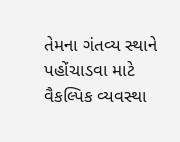તેમના ગંતવ્ય સ્થાને પહોંચાડવા માટે વૈકલ્પિક વ્યવસ્થા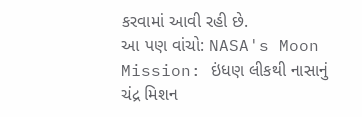કરવામાં આવી રહી છે.
આ પણ વાંચો: NASA's Moon Mission: ઇંધણ લીકથી નાસાનું ચંદ્ર મિશન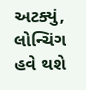અટક્યું, લોન્ચિંગ હવે થશે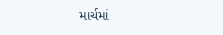માર્ચમાં